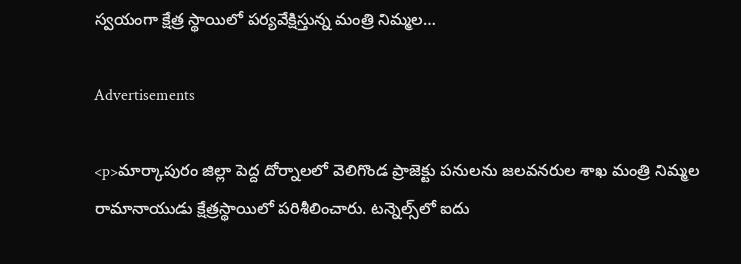స్వయంగా క్షేత్ర స్థాయిలో పర్యవేక్షిస్తున్న మంత్రి నిమ్మల…

Advertisements

<p>మార్కాపురం జిల్లా పెద్ద దోర్నాలలో వెలిగొండ ప్రాజెక్టు పనులను జలవనరుల శాఖ మంత్రి నిమ్మల రామానాయుడు క్షేత్రస్థాయిలో పరిశీలించారు. టన్నెల్స్‌లో ఐదు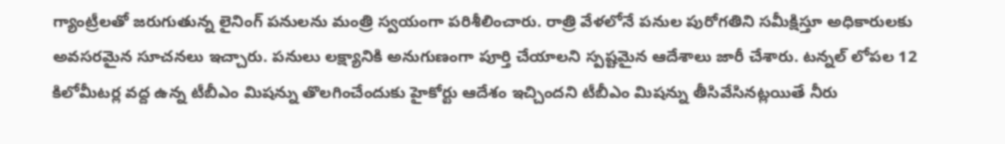గ్యాంట్రీలతో జరుగుతున్న లైనింగ్ పనులను మంత్రి స్వయంగా పరిశీలించారు. రాత్రి వేళలోనే పనుల పురోగతిని సమీక్షిస్తూ అధికారులకు అవసరమైన సూచనలు ఇచ్చారు. పనులు లక్ష్యానికి అనుగుణంగా పూర్తి చేయాలని స్పష్టమైన ఆదేశాలు జారీ చేశారు. టన్నల్ లోపల 12 కిలోమీటర్ల వద్ద ఉన్న టీబీఎం మిషన్ను తొలగించేందుకు హైకోర్టు ఆదేశం ఇచ్చిందని టీబీఎం మిషన్ను తీసివేసినట్లయితే నీరు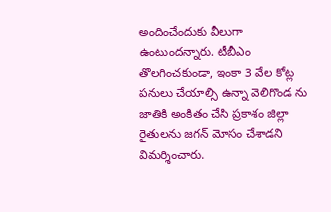అందించేందుకు వీలుగా ఉంటుందన్నారు. టీబీఎం తొలగించకుండా, ఇంకా 3 వేల కోట్ల పనులు చేయాల్సి ఉన్నా వెలిగొండ ను జాతికి అంకితం చేసి ప్రకాశం జిల్లా రైతులను జగన్ మోసం చేశాడని విమర్శించారు.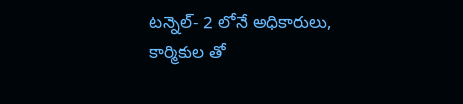టన్నెల్- 2 లోనే అధికారులు, కార్మికుల తో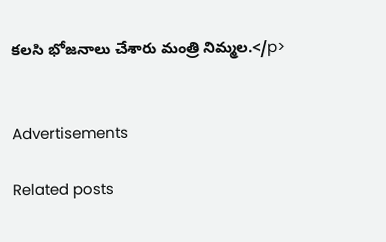కలసి భోజనాలు చేశారు మంత్రి నిమ్మల.</p>


Advertisements

Related posts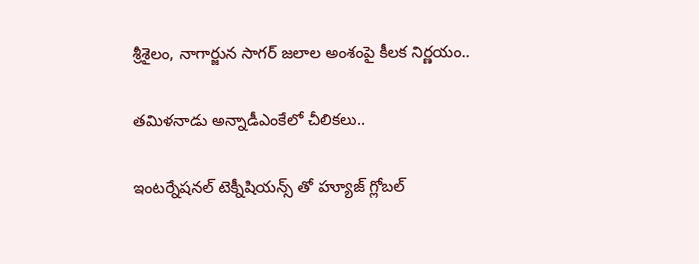శ్రీశైలం, నాగార్జున సాగర్ జలాల అంశంపై కీలక నిర్ణయం..

తమిళనాడు అన్నాడీఎంకేలో చీలికలు..

ఇంటర్నేషనల్ టెక్నీషియన్స్ తో హ్యూజ్ గ్లోబల్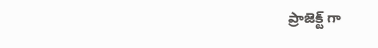ప్రాజెక్ట్ గా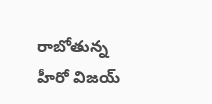రాబోతున్న హీరో విజయ్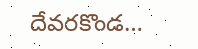దేవరకొండ…